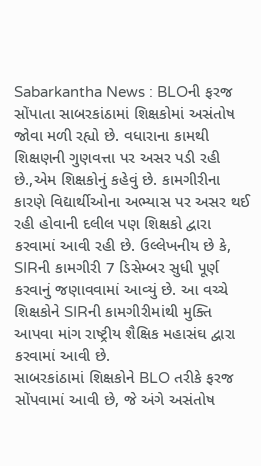Sabarkantha News : BLOની ફરજ સોંપાતા સાબરકાંઠામાં શિક્ષકોમાં અસંતોષ જોવા મળી રહ્યો છે. વધારાના કામથી શિક્ષણની ગુણવત્તા પર અસર પડી રહી છે.,એમ શિક્ષકોનું કહેવું છે. કામગીરીના કારણે વિદ્યાર્થીઓના અભ્યાસ પર અસર થઈ રહી હોવાની દલીલ પણ શિક્ષકો દ્વારા કરવામાં આવી રહી છે. ઉલ્લેખનીય છે કે, SIRની કામગીરી 7 ડિસેમ્બર સુધી પૂર્ણ કરવાનું જણાવવામાં આવ્યું છે. આ વચ્ચે શિક્ષકોને SIRની કામગીરીમાંથી મુક્તિ આપવા માંગ રાષ્ટ્રીય શૈક્ષિક મહાસંઘ દ્વારા કરવામાં આવી છે.
સાબરકાંઠામાં શિક્ષકોને BLO તરીકે ફરજ સોંપવામાં આવી છે, જે અંગે અસંતોષ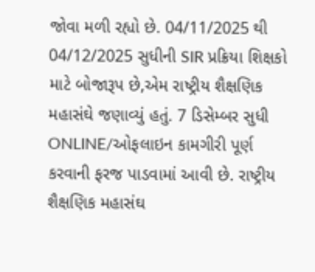જોવા મળી રહ્યો છે. 04/11/2025 થી 04/12/2025 સુધીની SIR પ્રક્રિયા શિક્ષકો માટે બોજારૂપ છે,એમ રાષ્ટ્રીય શૈક્ષણિક મહાસંઘે જણાવ્યું હતું. 7 ડિસેમ્બર સુધી ONLINE/ઓફલાઇન કામગીરી પૂર્ણ કરવાની ફરજ પાડવામાં આવી છે. રાષ્ટ્રીય શૈક્ષણિક મહાસંઘ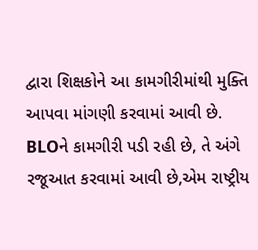દ્વારા શિક્ષકોને આ કામગીરીમાંથી મુક્તિ આપવા માંગણી કરવામાં આવી છે.
BLOને કામગીરી પડી રહી છે, તે અંગે રજૂઆત કરવામાં આવી છે,એમ રાષ્ટ્રીય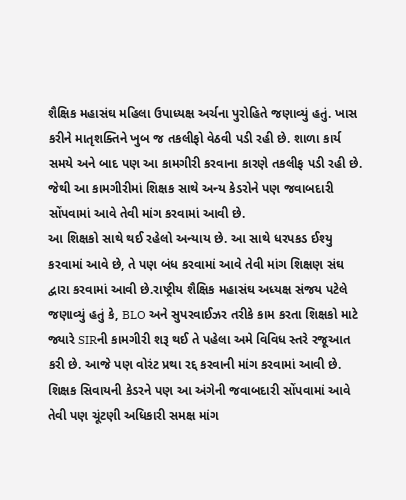શૈક્ષિક મહાસંઘ મહિલા ઉપાધ્યક્ષ અર્ચના પુરોહિતે જણાવ્યું હતું. ખાસ કરીને માતૃશક્તિને ખુબ જ તકલીફો વેઠવી પડી રહી છે. શાળા કાર્ય સમયે અને બાદ પણ આ કામગીરી કરવાના કારણે તકલીફ પડી રહી છે. જેથી આ કામગીરીમાં શિક્ષક સાથે અન્ય કેડરોને પણ જવાબદારી સોંપવામાં આવે તેવી માંગ કરવામાં આવી છે.
આ શિક્ષકો સાથે થઈ રહેલો અન્યાય છે. આ સાથે ધરપકડ ઈશ્યુ કરવામાં આવે છે, તે પણ બંધ કરવામાં આવે તેવી માંગ શિક્ષણ સંઘ દ્વારા કરવામાં આવી છે.રાષ્ટ્રીય શૈક્ષિક મહાસંઘ અધ્યક્ષ સંજય પટેલે જણાવ્યું હતું કે, BLO અને સુપરવાઈઝર તરીકે કામ કરતા શિક્ષકો માટે જ્યારે SIRની કામગીરી શરૂ થઈ તે પહેલા અમે વિવિધ સ્તરે રજૂઆત કરી છે. આજે પણ વોરંટ પ્રથા રદ્દ કરવાની માંગ કરવામાં આવી છે. શિક્ષક સિવાયની કેડરને પણ આ અંગેની જવાબદારી સોંપવામાં આવે તેવી પણ ચૂંટણી અધિકારી સમક્ષ માંગ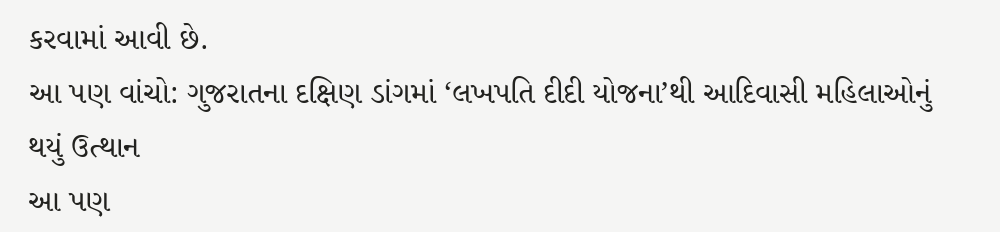કરવામાં આવી છે.
આ પણ વાંચો: ગુજરાતના દક્ષિણ ડાંગમાં ‘લખપતિ દીદી યોજના’થી આદિવાસી મહિલાઓનું થયું ઉત્થાન
આ પણ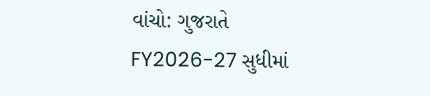વાંચો: ગુજરાતે FY2026-27 સુધીમાં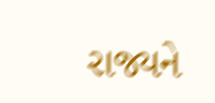રાજ્યને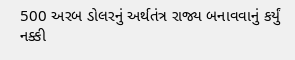500 અરબ ડોલરનું અર્થતંત્ર રાજ્ય બનાવવાનું કર્યું નક્કી